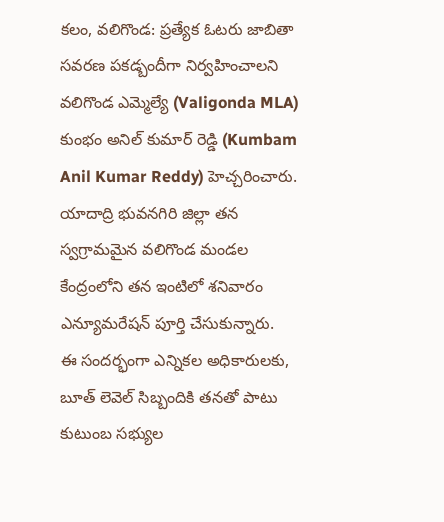కలం, వలిగొండ: ప్రత్యేక ఓటరు జాబితా సవరణ పకడ్బందీగా నిర్వహించాలని వలిగొండ ఎమ్మెల్యే (Valigonda MLA) కుంభం అనిల్ కుమార్ రెడ్డి (Kumbam Anil Kumar Reddy) హెచ్చరించారు. యాదాద్రి భువనగిరి జిల్లా తన స్వగ్రామమైన వలిగొండ మండల కేంద్రంలోని తన ఇంటిలో శనివారం ఎన్యూమరేషన్ పూర్తి చేసుకున్నారు.
ఈ సందర్భంగా ఎన్నికల అధికారులకు, బూత్ లెవెల్ సిబ్బందికి తనతో పాటు కుటుంబ సభ్యుల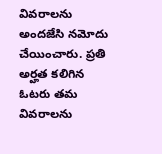వివరాలను అందజేసి నమోదు చేయించారు. ప్రతి అర్హత కలిగిన ఓటరు తమ వివరాలను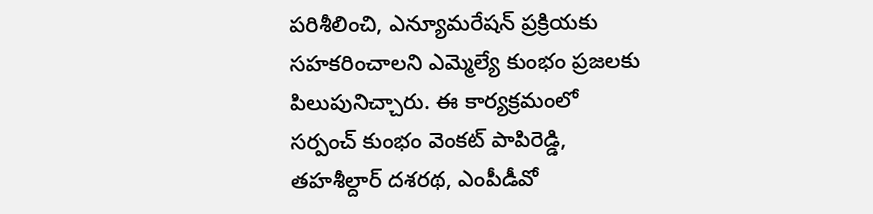పరిశీలించి, ఎన్యూమరేషన్ ప్రక్రియకు సహకరించాలని ఎమ్మెల్యే కుంభం ప్రజలకు పిలుపునిచ్చారు. ఈ కార్యక్రమంలో సర్పంచ్ కుంభం వెంకట్ పాపిరెడ్డి, తహశీల్దార్ దశరథ, ఎంపీడీవో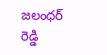జలంధర్ రెడ్డి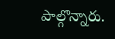పాల్గొన్నారు.